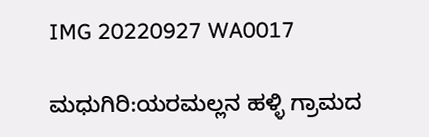IMG 20220927 WA0017

ಮಧುಗಿರಿ:ಯರಮಲ್ಲನ ಹಳ್ಳಿ ಗ್ರಾಮದ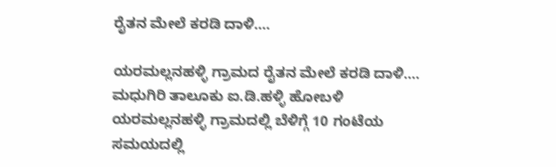ರೈತನ ಮೇಲೆ ಕರಡಿ ದಾಳಿ….

ಯರಮಲ್ಲನಹಳ್ಳಿ ಗ್ರಾಮದ ರೈತನ ಮೇಲೆ ಕರಡಿ ದಾಳಿ…. ಮಧುಗಿರಿ ತಾಲೂಕು ಐ.ಡಿ.ಹಳ್ಳಿ ಹೋಬಳಿ ಯರಮಲ್ಲನಹಳ್ಳಿ ಗ್ರಾಮದಲ್ಲಿ ಬೆಳಿಗ್ಗೆ 10 ಗಂಟೆಯ ಸಮಯದಲ್ಲಿ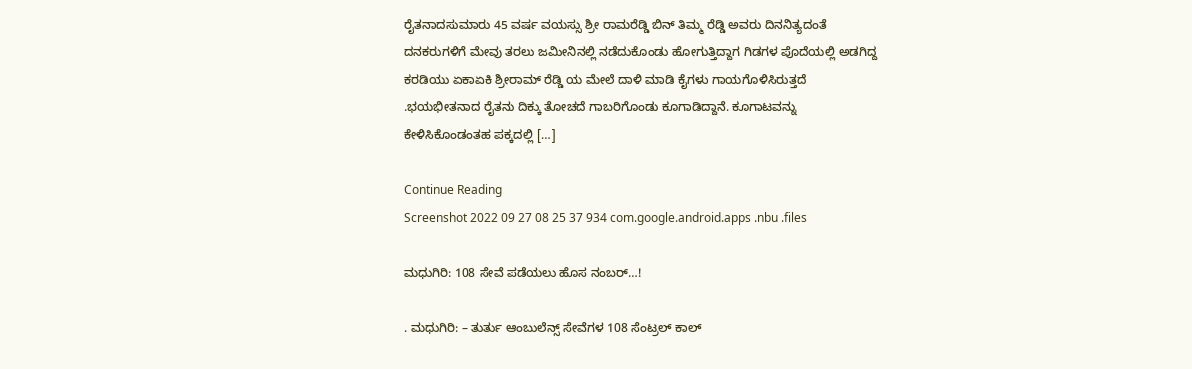ರೈತನಾದಸುಮಾರು 45 ವರ್ಷ ವಯಸ್ಸು ಶ್ರೀ ರಾಮರೆಡ್ಡಿ ಬಿನ್ ತಿಮ್ಮ ರೆಡ್ಡಿ ಅವರು ದಿನನಿತ್ಯದಂತೆ ದನಕರುಗಳಿಗೆ ಮೇವು ತರಲು ಜಮೀನಿನಲ್ಲಿ ನಡೆದುಕೊಂಡು ಹೋಗುತ್ತಿದ್ದಾಗ ಗಿಡಗಳ ಪೊದೆಯಲ್ಲಿ ಅಡಗಿದ್ದ ಕರಡಿಯು ಏಕಾಏಕಿ ಶ್ರೀರಾಮ್ ರೆಡ್ಡಿ ಯ ಮೇಲೆ ದಾಳಿ ಮಾಡಿ ಕೈಗಳು ಗಾಯಗೊಳಿಸಿರುತ್ತದೆ .ಭಯಭೀತನಾದ ರೈತನು ದಿಕ್ಕು ತೋಚದೆ ಗಾಬರಿಗೊಂಡು ಕೂಗಾಡಿದ್ದಾನೆ. ಕೂಗಾಟವನ್ನು ಕೇಳಿಸಿಕೊಂಡಂತಹ ಪಕ್ಕದಲ್ಲಿ […]

Continue Reading
Screenshot 2022 09 27 08 25 37 934 com.google.android.apps .nbu .files

ಮಧುಗಿರಿ: 108 ಸೇವೆ ಪಡೆಯಲು ಹೊಸ ನಂಬರ್…!

. ಮಧುಗಿರಿ: – ತುರ್ತು ಆಂಬುಲೆನ್ಸ್ ಸೇವೆಗಳ 108 ಸೆಂಟ್ರಲ್ ಕಾಲ್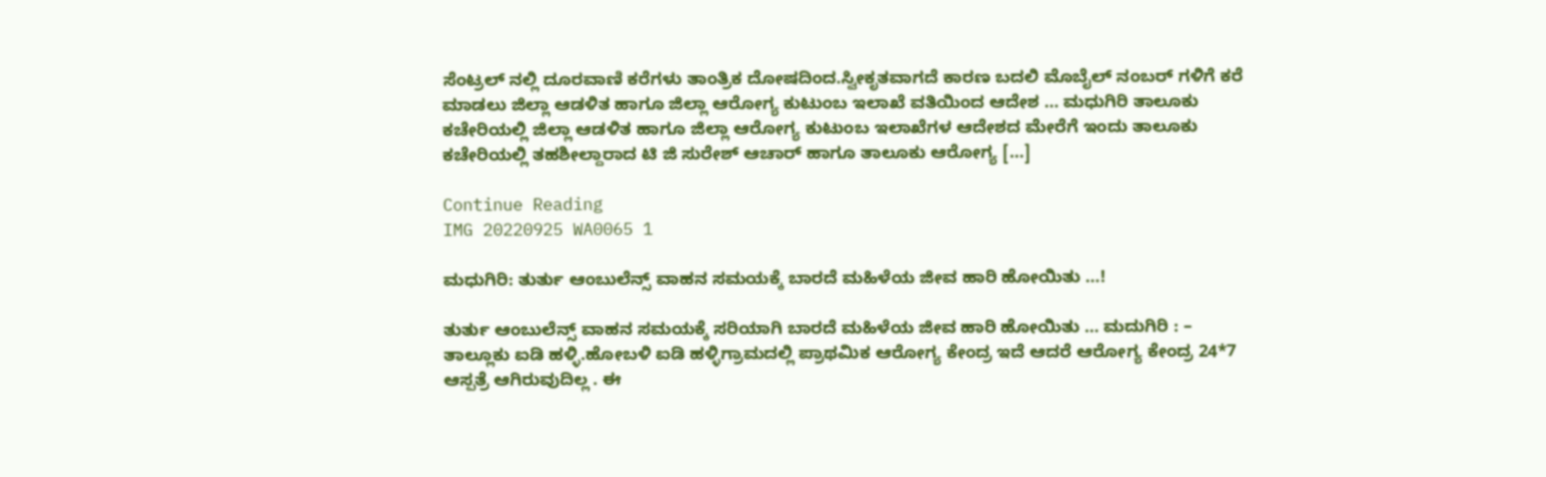ಸೆಂಟ್ರಲ್ ನಲ್ಲಿ ದೂರವಾಣಿ ಕರೆಗಳು ತಾಂತ್ರಿಕ ದೋಷದಿಂದ.ಸ್ವೀಕೃತವಾಗದೆ ಕಾರಣ ಬದಲಿ ಮೊಬೈಲ್ ನಂಬರ್ ಗಳಿಗೆ ಕರೆ ಮಾಡಲು ಜಿಲ್ಲಾ ಆಡಳಿತ ಹಾಗೂ ಜಿಲ್ಲಾ ಆರೋಗ್ಯ ಕುಟುಂಬ ಇಲಾಖೆ ವತಿಯಿಂದ ಆದೇಶ … ಮಧುಗಿರಿ ತಾಲೂಕು ಕಚೇರಿಯಲ್ಲಿ ಜಿಲ್ಲಾ ಆಡಳಿತ ಹಾಗೂ ಜಿಲ್ಲಾ ಆರೋಗ್ಯ ಕುಟುಂಬ ಇಲಾಖೆಗಳ ಆದೇಶದ ಮೇರೆಗೆ ಇಂದು ತಾಲೂಕು ಕಚೇರಿಯಲ್ಲಿ ತಹಶೀಲ್ದಾರಾದ ಟಿ ಜಿ ಸುರೇಶ್ ಆಚಾರ್ ಹಾಗೂ ತಾಲೂಕು ಆರೋಗ್ಯ […]

Continue Reading
IMG 20220925 WA0065 1

ಮಧುಗಿರಿ: ತುರ್ತು ಆಂಬುಲೆನ್ಸ್ ವಾಹನ ಸಮಯಕ್ಕೆ ಬಾರದೆ ಮಹಿಳೆಯ ಜೀವ ಹಾರಿ ಹೋಯಿತು …!

ತುರ್ತು ಆಂಬುಲೆನ್ಸ್ ವಾಹನ ಸಮಯಕ್ಕೆ ಸರಿಯಾಗಿ ಬಾರದೆ ಮಹಿಳೆಯ ಜೀವ ಹಾರಿ ಹೋಯಿತು … ಮದುಗಿರಿ : – ತಾಲ್ಲೂಕು ಐಡಿ ಹಳ್ಳಿ.ಹೋಬಳಿ ಐಡಿ ಹಳ್ಳಿಗ್ರಾಮದಲ್ಲಿ ಪ್ರಾಥಮಿಕ ಆರೋಗ್ಯ ಕೇಂದ್ರ ಇದೆ ಆದರೆ ಆರೋಗ್ಯ ಕೇಂದ್ರ 24*7 ಆಸ್ಪತ್ರೆ ಆಗಿರುವುದಿಲ್ಲ . ಈ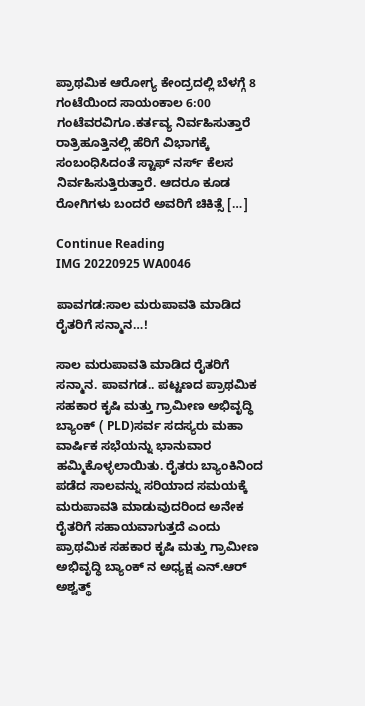ಪ್ರಾಥಮಿಕ ಆರೋಗ್ಯ ಕೇಂದ್ರದಲ್ಲಿ ಬೆಳಗ್ಗೆ 8 ಗಂಟೆಯಿಂದ ಸಾಯಂಕಾಲ 6:00 ಗಂಟೆವರವಿಗೂ.ಕರ್ತವ್ಯ ನಿರ್ವಹಿಸುತ್ತಾರೆ ರಾತ್ರಿಹೂತ್ತಿನಲ್ಲಿ ಹೆರಿಗೆ ವಿಭಾಗಕ್ಕೆ ಸಂಬಂಧಿಸಿದಂತೆ ಸ್ಟಾಫ್ ನರ್ಸ್ ಕೆಲಸ ನಿರ್ವಹಿಸುತ್ತಿರುತ್ತಾರೆ. ಆದರೂ ಕೂಡ ರೋಗಿಗಳು ಬಂದರೆ ಅವರಿಗೆ ಚಿಕಿತ್ಸೆ […]

Continue Reading
IMG 20220925 WA0046

ಪಾವಗಡ:ಸಾಲ ಮರುಪಾವತಿ ಮಾಡಿದ ರೈತರಿಗೆ ಸನ್ಮಾನ…!

ಸಾಲ ಮರುಪಾವತಿ ಮಾಡಿದ ರೈತರಿಗೆ ಸನ್ಮಾನ. ಪಾವಗಡ.. ಪಟ್ಟಣದ ಪ್ರಾಥಮಿಕ ಸಹಕಾರ ಕೃಷಿ ಮತ್ತು ಗ್ರಾಮೀಣ ಅಭಿವೃದ್ಧಿ ಬ್ಯಾಂಕ್ ( PLD)ಸರ್ವ ಸದಸ್ಯರು ಮಹಾ ವಾರ್ಷಿಕ ಸಭೆಯನ್ನು ಭಾನುವಾರ ಹಮ್ಮಿಕೊಳ್ಳಲಾಯಿತು. ರೈತರು ಬ್ಯಾಂಕಿನಿಂದ ಪಡೆದ ಸಾಲವನ್ನು ಸರಿಯಾದ ಸಮಯಕ್ಕೆ ಮರುಪಾವತಿ ಮಾಡುವುದರಿಂದ ಅನೇಕ ರೈತರಿಗೆ ಸಹಾಯವಾಗುತ್ತದೆ ಎಂದು ಪ್ರಾಥಮಿಕ ಸಹಕಾರ ಕೃಷಿ ಮತ್ತು ಗ್ರಾಮೀಣ ಅಭಿವೃದ್ಧಿ ಬ್ಯಾಂಕ್ ನ ಅಧ್ಯಕ್ಷ ಎನ್.ಆರ್ ಅಶ್ವತ್ಥ್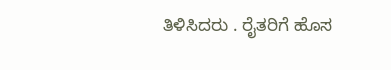ತಿಳಿಸಿದರು . ರೈತರಿಗೆ ಹೊಸ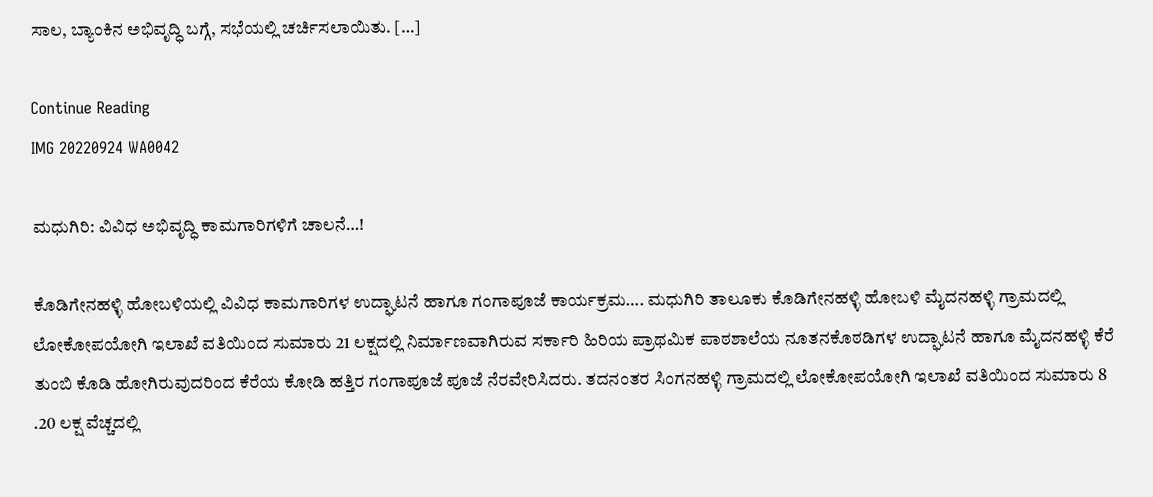ಸಾಲ, ಬ್ಯಾಂಕಿನ ಅಭಿವೃದ್ಧಿ ಬಗ್ಗೆ, ಸಭೆಯಲ್ಲಿ ಚರ್ಚಿಸಲಾಯಿತು. […]

Continue Reading
IMG 20220924 WA0042

ಮಧುಗಿರಿ: ವಿವಿಧ ಅಭಿವೃದ್ಧಿ ಕಾಮಗಾರಿಗಳಿಗೆ ಚಾಲನೆ…!

ಕೊಡಿಗೇನಹಳ್ಳಿ ಹೋಬಳಿಯಲ್ಲಿ ವಿವಿಧ ಕಾಮಗಾರಿಗಳ ಉದ್ಘಾಟನೆ ಹಾಗೂ ಗಂಗಾಪೂಜೆ ಕಾರ್ಯಕ್ರಮ…. ಮಧುಗಿರಿ ತಾಲೂಕು ಕೊಡಿಗೇನಹಳ್ಳಿ ಹೋಬಳಿ ಮೈದನಹಳ್ಳಿ ಗ್ರಾಮದಲ್ಲಿ ಲೋಕೋಪಯೋಗಿ ಇಲಾಖೆ ವತಿಯಿಂದ ಸುಮಾರು 21 ಲಕ್ಷದಲ್ಲಿ ನಿರ್ಮಾಣವಾಗಿರುವ ಸರ್ಕಾರಿ ಹಿರಿಯ ಪ್ರಾಥಮಿಕ ಪಾಠಶಾಲೆಯ ನೂತನಕೊಠಡಿಗಳ ಉದ್ಘಾಟನೆ ಹಾಗೂ ಮೈದನಹಳ್ಳಿ ಕೆರೆ ತುಂಬಿ ಕೊಡಿ ಹೋಗಿರುವುದರಿಂದ ಕೆರೆಯ ಕೋಡಿ ಹತ್ತಿರ ಗಂಗಾಪೂಜೆ ಪೂಜೆ ನೆರವೇರಿಸಿದರು. ತದನಂತರ ಸಿಂಗನಹಳ್ಳಿ ಗ್ರಾಮದಲ್ಲಿ ಲೋಕೋಪಯೋಗಿ ಇಲಾಖೆ ವತಿಯಿಂದ ಸುಮಾರು 8 .20 ಲಕ್ಷ ವೆಚ್ಚದಲ್ಲಿ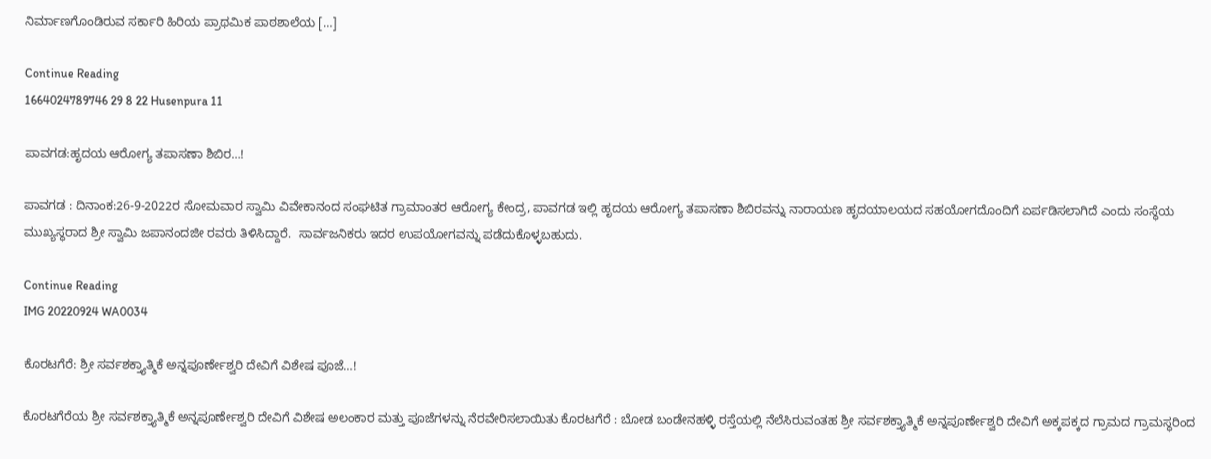ನಿರ್ಮಾಣಗೊಂಡಿರುವ ಸರ್ಕಾರಿ ಹಿರಿಯ ಪ್ರಾಥಮಿಕ ಪಾಠಶಾಲೆಯ […]

Continue Reading
1664024789746 29 8 22 Husenpura 11

ಪಾವಗಡ:ಹೃದಯ ಆರೋಗ್ಯ ತಪಾಸಣಾ ಶಿಬಿರ…!

ಪಾವಗಡ : ದಿನಾಂಕ:26-9-2022ರ ಸೋಮವಾರ ಸ್ವಾಮಿ ವಿವೇಕಾನಂದ ಸಂಘಟಿತ ಗ್ರಾಮಾಂತರ ಆರೋಗ್ಯ ಕೇಂದ್ರ, ಪಾವಗಡ ಇಲ್ಲಿ ಹೃದಯ ಆರೋಗ್ಯ ತಪಾಸಣಾ ಶಿಬಿರವನ್ನು ನಾರಾಯಣ ಹೃದಯಾಲಯದ ಸಹಯೋಗದೊಂದಿಗೆ ಏರ್ಪಡಿಸಲಾಗಿದೆ ಎಂದು ಸಂಸ್ಥೆಯ ಮುಖ್ಯಸ್ಥರಾದ ಶ್ರೀ ಸ್ವಾಮಿ ಜಪಾನಂದಜೀ ರವರು ತಿಳಿಸಿದ್ದಾರೆ.  ಸಾರ್ವಜನಿಕರು ಇದರ ಉಪಯೋಗವನ್ನು ಪಡೆದುಕೊಳ್ಳಬಹುದು.

Continue Reading
IMG 20220924 WA0034

ಕೊರಟಗೆರೆ: ಶ್ರೀ ಸರ್ವಶಕ್ತ್ಯಾತ್ಮಿಕೆ ಅನ್ನಪೂರ್ಣೇಶ್ವರಿ ದೇವಿಗೆ ವಿಶೇಷ ಪೂಜೆ…!

ಕೊರಟಗೆರೆಯ ಶ್ರೀ ಸರ್ವಶಕ್ತ್ಯಾತ್ಮಿಕೆ ಅನ್ನಪೂರ್ಣೇಶ್ವರಿ ದೇವಿಗೆ ವಿಶೇಷ ಅಲಂಕಾರ ಮತ್ತು ಪೂಜೆಗಳನ್ನು ನೆರವೇರಿಸಲಾಯಿತು ಕೊರಟಗೆರೆ : ಬೋಡ ಬಂಡೇನಹಳ್ಳಿ ರಸ್ತೆಯಲ್ಲಿ ನೆಲೆಸಿರುವಂತಹ ಶ್ರೀ ಸರ್ವಶಕ್ತ್ಯಾತ್ಮಿಕೆ ಅನ್ನಪೂರ್ಣೇಶ್ವರಿ ದೇವಿಗೆ ಅಕ್ಕಪಕ್ಕದ ಗ್ರಾಮದ ಗ್ರಾಮಸ್ಥರಿಂದ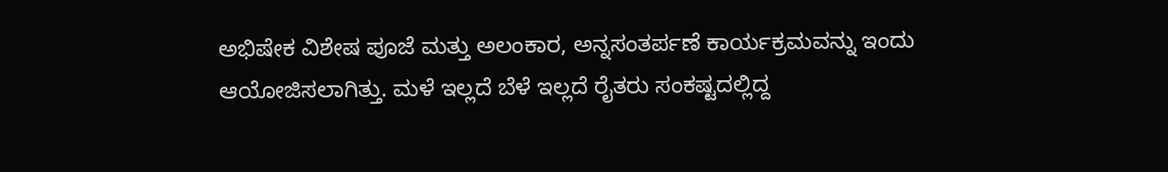ಅಭಿಷೇಕ ವಿಶೇಷ ಪೂಜೆ ಮತ್ತು ಅಲಂಕಾರ, ಅನ್ನಸಂತರ್ಪಣೆ ಕಾರ್ಯಕ್ರಮವನ್ನು ಇಂದು ಆಯೋಜಿಸಲಾಗಿತ್ತು. ಮಳೆ ಇಲ್ಲದೆ ಬೆಳೆ ಇಲ್ಲದೆ ರೈತರು ಸಂಕಷ್ಟದಲ್ಲಿದ್ದ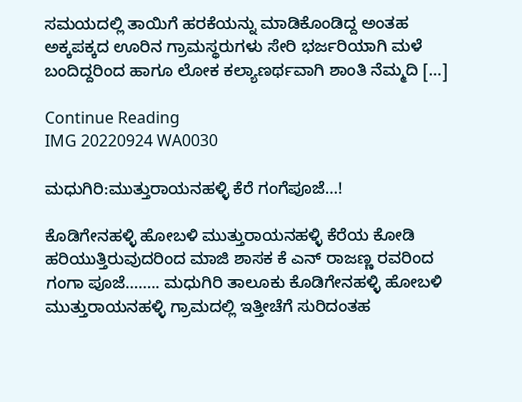ಸಮಯದಲ್ಲಿ ತಾಯಿಗೆ ಹರಕೆಯನ್ನು ಮಾಡಿಕೊಂಡಿದ್ದ ಅಂತಹ ಅಕ್ಕಪಕ್ಕದ ಊರಿನ ಗ್ರಾಮಸ್ಥರುಗಳು ಸೇರಿ ಭರ್ಜರಿಯಾಗಿ ಮಳೆ ಬಂದಿದ್ದರಿಂದ ಹಾಗೂ ಲೋಕ ಕಲ್ಯಾಣರ್ಥವಾಗಿ ಶಾಂತಿ ನೆಮ್ಮದಿ […]

Continue Reading
IMG 20220924 WA0030

ಮಧುಗಿರಿ:ಮುತ್ತುರಾಯನಹಳ್ಳಿ ಕೆರೆ ಗಂಗೆ‌ಪೂಜೆ…!

ಕೊಡಿಗೇನಹಳ್ಳಿ ಹೋಬಳಿ ಮುತ್ತುರಾಯನಹಳ್ಳಿ ಕೆರೆಯ ಕೋಡಿ ಹರಿಯುತ್ತಿರುವುದರಿಂದ ಮಾಜಿ ಶಾಸಕ ಕೆ ಎನ್ ರಾಜಣ್ಣ ರವರಿಂದ ಗಂಗಾ ಪೂಜೆ…….. ಮಧುಗಿರಿ ತಾಲೂಕು ಕೊಡಿಗೇನಹಳ್ಳಿ ಹೋಬಳಿ ಮುತ್ತುರಾಯನಹಳ್ಳಿ ಗ್ರಾಮದಲ್ಲಿ ಇತ್ತೀಚೆಗೆ ಸುರಿದಂತಹ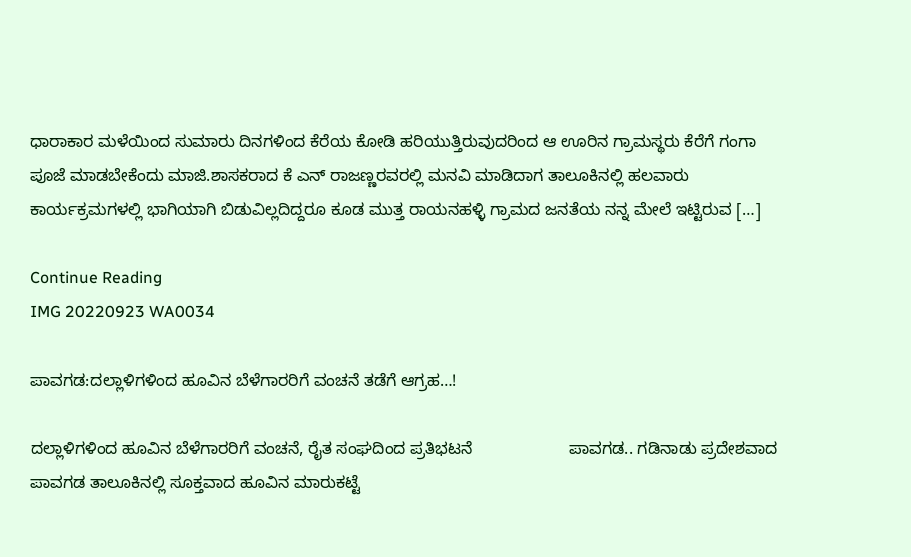ಧಾರಾಕಾರ ಮಳೆಯಿಂದ ಸುಮಾರು ದಿನಗಳಿಂದ ಕೆರೆಯ ಕೋಡಿ ಹರಿಯುತ್ತಿರುವುದರಿಂದ ಆ ಊರಿನ ಗ್ರಾಮಸ್ಥರು ಕೆರೆಗೆ ಗಂಗಾ ಪೂಜೆ ಮಾಡಬೇಕೆಂದು ಮಾಜಿ.ಶಾಸಕರಾದ ಕೆ ಎನ್ ರಾಜಣ್ಣರವರಲ್ಲಿ ಮನವಿ ಮಾಡಿದಾಗ ತಾಲೂಕಿನಲ್ಲಿ ಹಲವಾರು ಕಾರ್ಯಕ್ರಮಗಳಲ್ಲಿ ಭಾಗಿಯಾಗಿ ಬಿಡುವಿಲ್ಲದಿದ್ದರೂ ಕೂಡ ಮುತ್ತ ರಾಯನಹಳ್ಳಿ ಗ್ರಾಮದ ಜನತೆಯ ನನ್ನ ಮೇಲೆ ಇಟ್ಟಿರುವ […]

Continue Reading
IMG 20220923 WA0034

ಪಾವಗಡ:ದಲ್ಲಾಳಿಗಳಿಂದ ಹೂವಿನ ಬೆಳೆಗಾರರಿಗೆ ವಂಚನೆ ತಡೆಗೆ ಆಗ್ರಹ…!

ದಲ್ಲಾಳಿಗಳಿಂದ ಹೂವಿನ ಬೆಳೆಗಾರರಿಗೆ ವಂಚನೆ, ರೈತ ಸಂಘದಿಂದ ಪ್ರತಿಭಟನೆ                     ಪಾವಗಡ.. ಗಡಿನಾಡು ಪ್ರದೇಶವಾದ ಪಾವಗಡ ತಾಲೂಕಿನಲ್ಲಿ ಸೂಕ್ತವಾದ ಹೂವಿನ ಮಾರುಕಟ್ಟೆ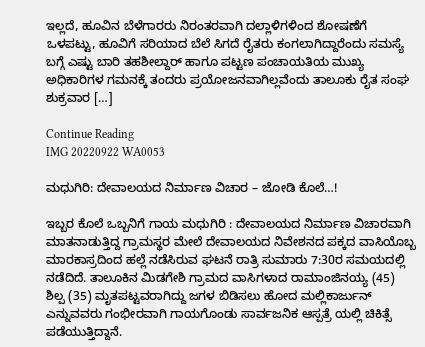ಇಲ್ಲದೆ, ಹೂವಿನ ಬೆಳೆಗಾರರು ನಿರಂತರವಾಗಿ ದಲ್ಲಾಳಿಗಳಿಂದ ಶೋಷಣೆಗೆ ಒಳಪಟ್ಟು, ಹೂವಿಗೆ ಸರಿಯಾದ ಬೆಲೆ ಸಿಗದೆ ರೈತರು ಕಂಗಲಾಗಿದ್ದಾರೆಂದು ಸಮಸ್ಯೆ ಬಗ್ಗೆ ಎಷ್ಟು ಬಾರಿ ತಹಶೀಲ್ದಾರ್ ಹಾಗೂ ಪಟ್ಟಣ ಪಂಚಾಯತಿಯ ಮುಖ್ಯ ಅಧಿಕಾರಿಗಳ ಗಮನಕ್ಕೆ ತಂದರು ಪ್ರಯೋಜನವಾಗಿಲ್ಲವೆಂದು ತಾಲೂಕು ರೈತ ಸಂಘ ಶುಕ್ರವಾರ […]

Continue Reading
IMG 20220922 WA0053

ಮಧುಗಿರಿ: ದೇವಾಲಯದ ನಿರ್ಮಾಣ ವಿಚಾರ – ಜೋಡಿ ಕೊಲೆ…!

ಇಬ್ಬರ ಕೊಲೆ ಒಬ್ಬನಿಗೆ ಗಾಯ ಮಧುಗಿರಿ : ದೇವಾಲಯದ ನಿರ್ಮಾಣ ವಿಚಾರವಾಗಿ ಮಾತನಾಡುತ್ತಿದ್ದ ಗ್ರಾಮಸ್ಥರ ಮೇಲೆ ದೇವಾಲಯದ ನಿವೇಶನದ ಪಕ್ಕದ ವಾಸಿಯೊಬ್ಬ ಮಾರಕಾಸ್ರದಿಂದ ಹಲ್ಲೆ ನಡೆಸಿರುವ ಘಟನೆ ರಾತ್ರಿ ಸುಮಾರು 7:30ರ ಸಮಯದಲ್ಲಿ ನಡೆದಿದೆ. ತಾಲೂಕಿನ ಮಿಡಗೇಶಿ ಗ್ರಾಮದ ವಾಸಿಗಳಾದ ರಾಮಾಂಜಿನಯ್ಯ (45) ಶಿಲ್ಪ (35) ಮೃತಪಟ್ಟವರಾಗಿದ್ದು ಜಗಳ ಬಿಡಿಸಲು ಹೋದ ಮಲ್ಲಿಕಾರ್ಜುನ್ ಎನ್ನುವವರು ಗಂಭೀರವಾಗಿ ಗಾಯಗೊಂಡು ಸಾರ್ವಜನಿಕ ಆಸ್ಪತ್ರೆ ಯಲ್ಲಿ ಚಿಕಿತ್ಸೆ ಪಡೆಯುತ್ತಿದ್ದಾನೆ.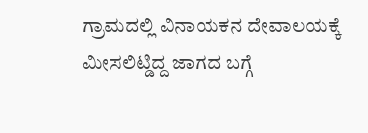ಗ್ರಾಮದಲ್ಲಿ ವಿನಾಯಕನ ದೇವಾಲಯಕ್ಕೆ ಮೀಸಲಿಟ್ಡಿದ್ದ ಜಾಗದ ಬಗ್ಗೆ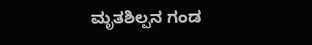ಮೃತಶಿಲ್ಪನ ಗಂಡ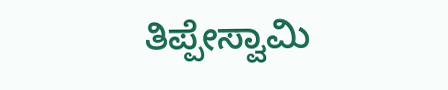ತಿಪ್ಪೇಸ್ವಾಮಿ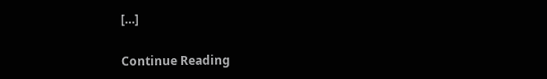[…]

Continue Reading